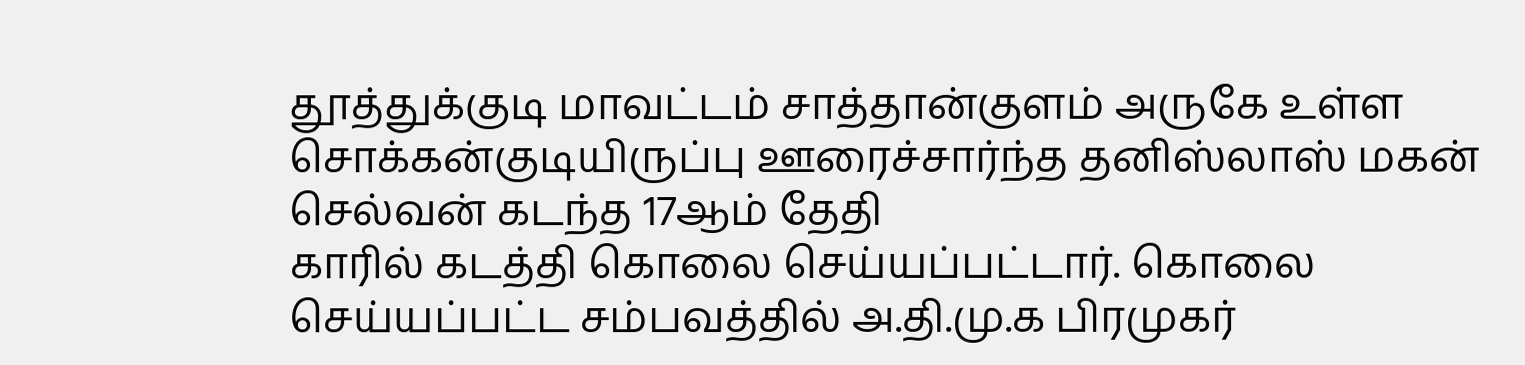தூத்துக்குடி மாவட்டம் சாத்தான்குளம் அருகே உள்ள சொக்கன்குடியிருப்பு ஊரைச்சார்ந்த தனிஸ்லாஸ் மகன் செல்வன் கடந்த 17ஆம் தேதி
காரில் கடத்தி கொலை செய்யப்பட்டார். கொலை செய்யப்பட்ட சம்பவத்தில் அ.தி.மு.க பிரமுகர்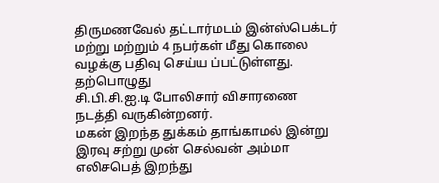திருமணவேல் தட்டார்மடம் இன்ஸ்பெக்டர் மற்று மற்றும் 4 நபர்கள் மீது கொலை வழக்கு பதிவு செய்ய ப்பட்டுள்ளது.
தற்பொழுது
சி.பி.சி.ஐ.டி போலிசார் விசாரணை நடத்தி வருகின்றனர்.
மகன் இறந்த துக்கம் தாங்காமல் இன்று இரவு சற்று முன் செல்வன் அம்மா எலிசபெத் இறந்து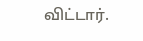விட்டார்.